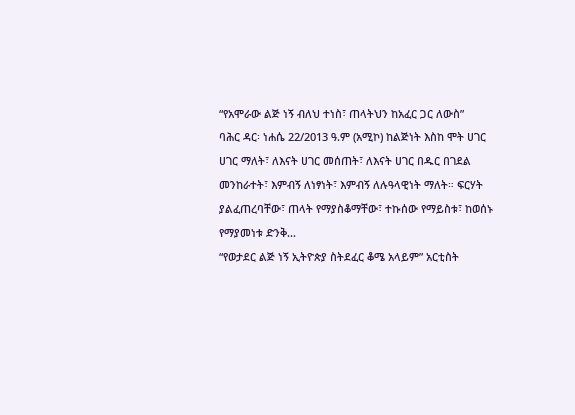“የአሞራው ልጅ ነኝ ብለህ ተነስ፣ ጠላትህን ከአፈር ጋር ለውስ”
ባሕር ዳር፡ ነሐሴ 22/2013 ዓ.ም (አሚኮ) ከልጅነት እስከ ሞት ሀገር ሀገር ማለት፣ ለእናት ሀገር መሰጠት፣ ለእናት ሀገር በዱር በገደል መንከራተት፣ እምብኝ ለነፃነት፣ እምብኝ ለሉዓላዊነት ማለት። ፍርሃት ያልፈጠረባቸው፣ ጠላት የማያስቆማቸው፣ ተኩሰው የማይስቱ፣ ከወሰኑ የማያመነቱ ድንቅ...
“የወታደር ልጅ ነኝ ኢትዮጵያ ስትደፈር ቆሜ አላይም” አርቲስት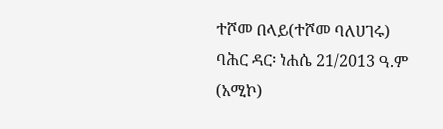ተሾመ በላይ(ተሾመ ባለሀገሩ)
ባሕር ዳር፡ ነሐሴ 21/2013 ዓ.ም (አሚኮ)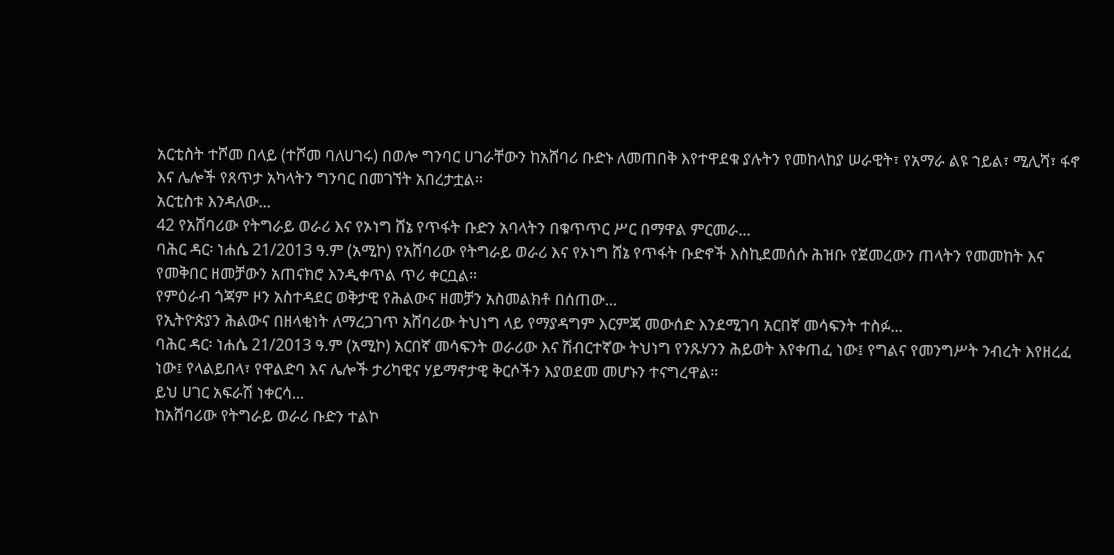አርቲስት ተሾመ በላይ (ተሾመ ባለሀገሩ) በወሎ ግንባር ሀገራቸውን ከአሸባሪ ቡድኑ ለመጠበቅ እየተዋደቁ ያሉትን የመከላከያ ሠራዊት፣ የአማራ ልዩ ኀይል፣ ሚሊሻ፣ ፋኖ እና ሌሎች የጸጥታ አካላትን ግንባር በመገኘት አበረታቷል፡፡
አርቲስቱ እንዳለው...
42 የአሸባሪው የትግራይ ወራሪ እና የኦነግ ሸኔ የጥፋት ቡድን አባላትን በቁጥጥር ሥር በማዋል ምርመራ...
ባሕር ዳር፡ ነሐሴ 21/2013 ዓ.ም (አሚኮ) የአሸባሪው የትግራይ ወራሪ እና የኦነግ ሸኔ የጥፋት ቡድኖች እስኪደመሰሱ ሕዝቡ የጀመረውን ጠላትን የመመከት እና የመቅበር ዘመቻውን አጠናክሮ እንዲቀጥል ጥሪ ቀርቧል፡፡
የምዕራብ ጎጃም ዞን አስተዳደር ወቅታዊ የሕልውና ዘመቻን አስመልክቶ በሰጠው...
የኢትዮጵያን ሕልውና በዘላቂነት ለማረጋገጥ አሸባሪው ትህነግ ላይ የማያዳግም እርምጃ መውሰድ እንደሚገባ አርበኛ መሳፍንት ተስፉ...
ባሕር ዳር፡ ነሐሴ 21/2013 ዓ.ም (አሚኮ) አርበኛ መሳፍንት ወራሪው እና ሽብርተኛው ትህነግ የንጹሃንን ሕይወት እየቀጠፈ ነው፤ የግልና የመንግሥት ንብረት እየዘረፈ ነው፤ የላልይበላ፣ የዋልድባ እና ሌሎች ታሪካዊና ሃይማኖታዊ ቅርሶችን እያወደመ መሆኑን ተናግረዋል።
ይህ ሀገር አፍራሽ ነቀርሳ...
ከአሸባሪው የትግራይ ወራሪ ቡድን ተልኮ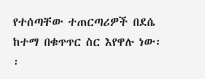የተሰጣቸው ተጠርጣሪዎች በደሴ ከተማ በቁጥጥር ስር እየዋሉ ነው፡፡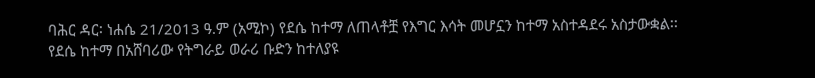ባሕር ዳር፡ ነሐሴ 21/2013 ዓ.ም (አሚኮ) የደሴ ከተማ ለጠላቶቿ የእግር እሳት መሆኗን ከተማ አስተዳደሩ አስታውቋል፡፡ የደሴ ከተማ በአሸባሪው የትግራይ ወራሪ ቡድን ከተለያዩ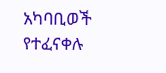አካባቢወች የተፈናቀሉ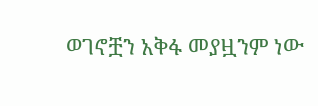ወገኖቿን አቅፋ መያዟንም ነው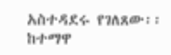አስተዳደሩ የገለጸው፡፡
ከተማዋ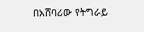በአሸባሪው የትግራይ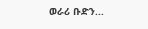ወራሪ ቡድን...